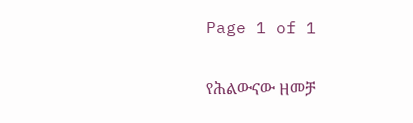Page 1 of 1

የሕልውናው ዘመቻ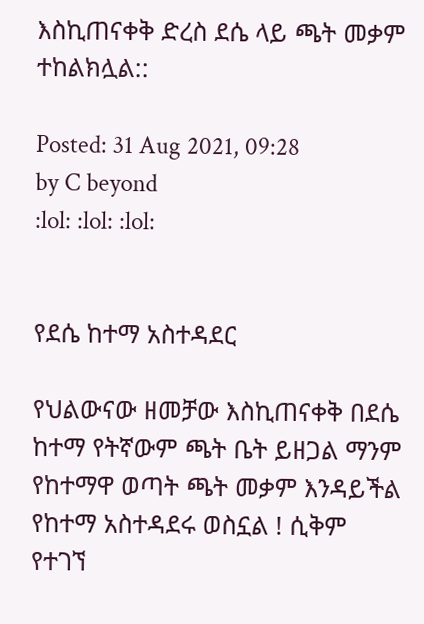እስኪጠናቀቅ ድረስ ደሴ ላይ ጫት መቃም ተከልክሏል::

Posted: 31 Aug 2021, 09:28
by C beyond
:lol: :lol: :lol:


የደሴ ከተማ አስተዳደር

የህልውናው ዘመቻው እስኪጠናቀቅ በደሴ ከተማ የትኛውም ጫት ቤት ይዘጋል ማንም የከተማዋ ወጣት ጫት መቃም እንዳይችል የከተማ አስተዳደሩ ወስኗል ! ሲቅም የተገኘ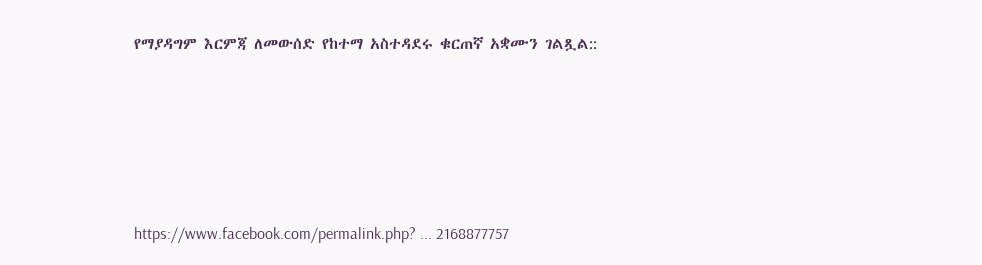የማያዳግም እርምጃ ለመውሰድ የከተማ አስተዳደሩ ቁርጠኛ አቋሙን ገልጿል::





https://www.facebook.com/permalink.php? ... 2168877757